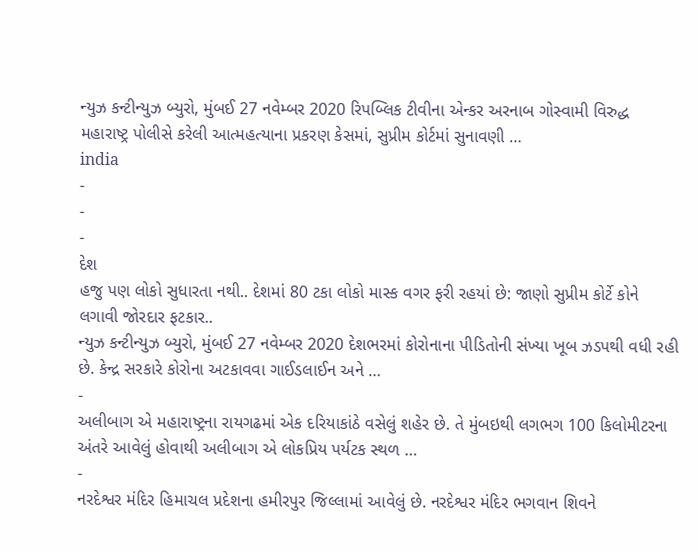ન્યુઝ કન્ટીન્યુઝ બ્યુરો, મુંબઈ 27 નવેમ્બર 2020 રિપબ્લિક ટીવીના એન્કર અરનાબ ગોસ્વામી વિરુદ્ધ મહારાષ્ટ્ર પોલીસે કરેલી આત્મહત્યાના પ્રકરણ કેસમાં, સુપ્રીમ કોર્ટમાં સુનાવણી …
india
-
-
-
દેશ
હજુ પણ લોકો સુધારતા નથી.. દેશમાં 80 ટકા લોકો માસ્ક વગર ફરી રહયાં છે: જાણો સુપ્રીમ કોર્ટે કોને લગાવી જોરદાર ફટકાર..
ન્યુઝ કન્ટીન્યુઝ બ્યુરો, મુંબઈ 27 નવેમ્બર 2020 દેશભરમાં કોરોનાના પીડિતોની સંખ્યા ખૂબ ઝડપથી વધી રહી છે. કેન્દ્ર સરકારે કોરોના અટકાવવા ગાઈડલાઈન અને …
-
અલીબાગ એ મહારાષ્ટ્રના રાયગઢમાં એક દરિયાકાંઠે વસેલું શહેર છે. તે મુંબઇથી લગભગ 100 કિલોમીટરના અંતરે આવેલું હોવાથી અલીબાગ એ લોકપ્રિય પર્યટક સ્થળ …
-
નરદેશ્વર મંદિર હિમાચલ પ્રદેશના હમીરપુર જિલ્લામાં આવેલું છે. નરદેશ્વર મંદિર ભગવાન શિવને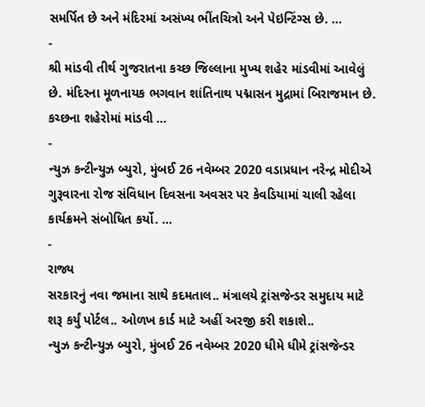સમર્પિત છે અને મંદિરમાં અસંખ્ય ભીંતચિત્રો અને પેઇન્ટિંગ્સ છે. …
-
શ્રી માંડવી તીર્થ ગુજરાતના કચ્છ જિલ્લાના મુખ્ય શહેર માંડવીમાં આવેલું છે. મંદિરના મૂળનાયક ભગવાન શાંતિનાથ પદ્માસન મુદ્રામાં બિરાજમાન છે. કચ્છના શહેરોમાં માંડવી …
-
ન્યુઝ કન્ટીન્યુઝ બ્યુરો, મુંબઈ 26 નવેમ્બર 2020 વડાપ્રધાન નરેન્દ્ર મોદીએ ગુરૂવારના રોજ સંવિધાન દિવસના અવસર પર કેવડિયામાં ચાલી રહેલા કાર્યક્રમને સંબોધિત કર્યો. …
-
રાજ્ય
સરકારનું નવા જમાના સાથે કદમતાલ.. મંત્રાલયે ટ્રાંસજેન્ડર સમુદાય માટે શરૂ કર્યું પોર્ટલ.. ઓળખ કાર્ડ માટે અહીં અરજી કરી શકાશે..
ન્યુઝ કન્ટીન્યુઝ બ્યુરો, મુંબઈ 26 નવેમ્બર 2020 ધીમે ધીમે ટ્રાંસજેન્ડર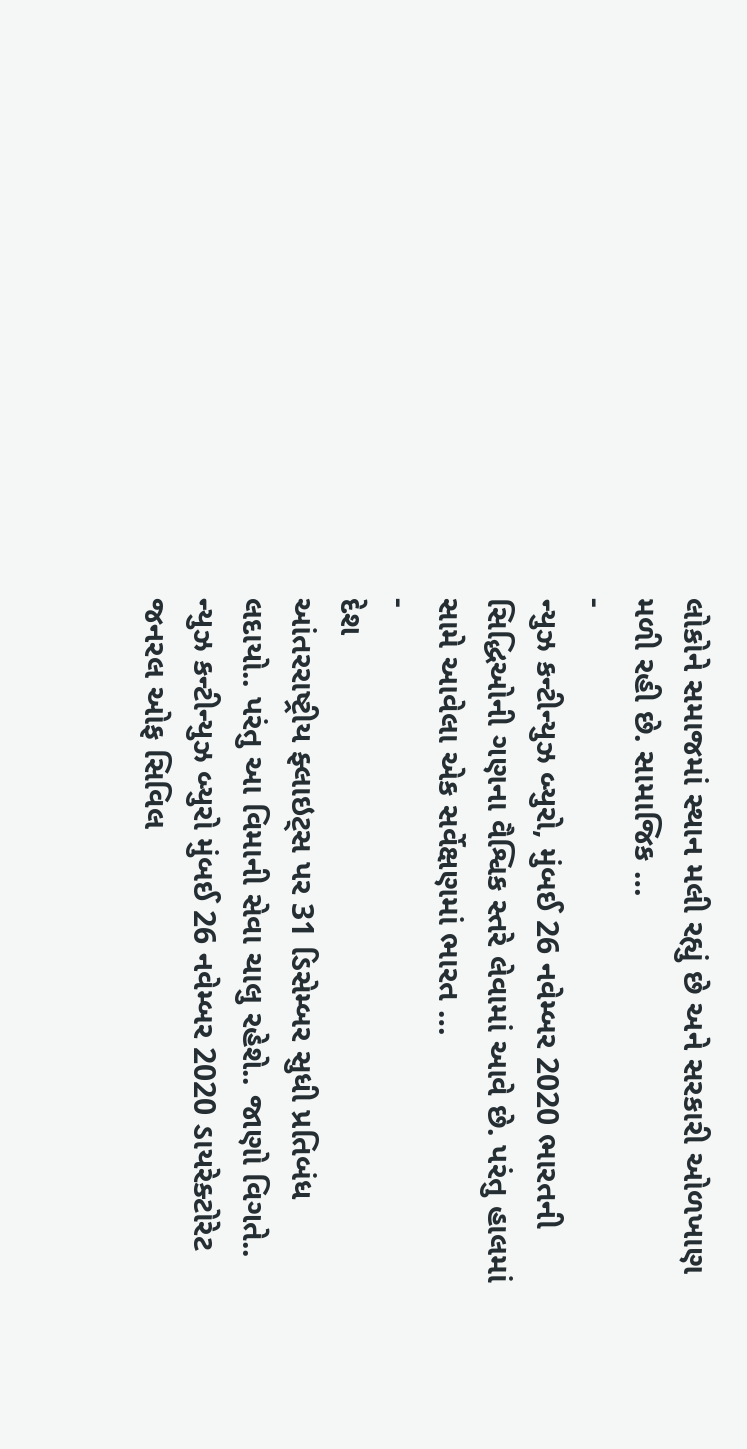લોકોને સમાજમાં સ્થાન મલી રહ્યું છે અને સરકારી ઓળખાણ મળી રહી છે. સામાજિક …
-
ન્યુઝ કન્ટીન્યુઝ બ્યુરો, મુંબઈ 26 નવેમ્બર 2020 ભારતની સિદ્ધિઓની ગણના વૈશ્વિક સ્તરે લેવામાં આવે છે. પરંતુ હાલમાં સામે આવેલા એક સર્વેક્ષણમાં ભારત …
-
દેશ
આંતરરાષ્ટ્રીય ફ્લાઇટ્સ પર 31 ડિસેમ્બર સુધી પ્રતિબંધ લદાયો.. પરંતુ આ વિમાની સેવા ચાલુ રહેશે.. જાણો વિગતે..
ન્યુઝ કન્ટીન્યુઝ બ્યુરો મુંબઈ 26 નવેમ્બર 2020 ડાયરેક્ટોરેટ જનરલ ઓફ સિવિલ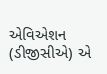એવિએશન (ડીજીસીએ) એ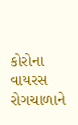કોરોના વાયરસ રોગચાળાને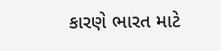કારણે ભારત માટે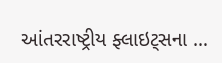આંતરરાષ્ટ્રીય ફ્લાઇટ્સના …